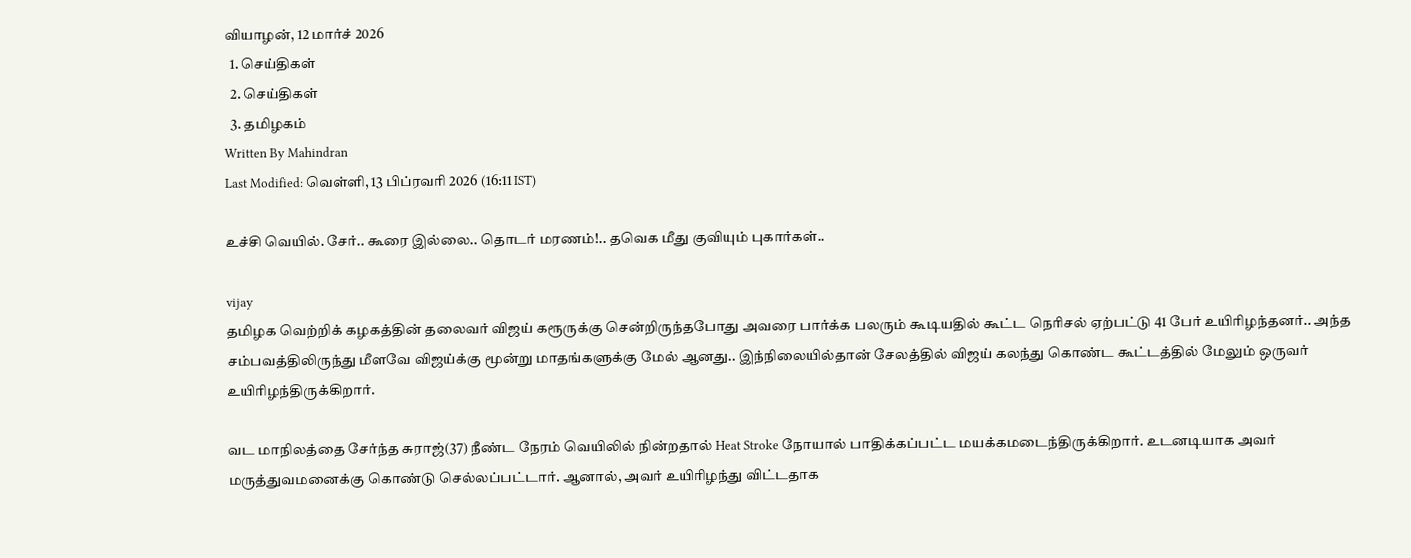வியாழன், 12 மார்ச் 2026
  1. செய்திகள்
  2. செய்திகள்
  3. த‌மிழக‌ம்
Written By Mahindran
Last Modified: வெள்ளி, 13 பிப்ரவரி 2026 (16:11 IST)

உச்சி வெயில். சேர்.. கூரை இல்லை.. தொடர் மரணம்!.. தவெக மீது குவியும் புகார்கள்..

vijay
தமிழக வெற்றிக் கழகத்தின் தலைவர் விஜய் கரூருக்கு சென்றிருந்தபோது அவரை பார்க்க பலரும் கூடியதில் கூட்ட நெரிசல் ஏற்பட்டு 41 பேர் உயிரிழந்தனர்.. அந்த சம்பவத்திலிருந்து மீளவே விஜய்க்கு மூன்று மாதங்களுக்கு மேல் ஆனது.. இந்நிலையில்தான் சேலத்தில் விஜய் கலந்து கொண்ட கூட்டத்தில் மேலும் ஒருவர் உயிரிழந்திருக்கிறார்.

வட மாநிலத்தை சேர்ந்த சுராஜ்(37) நீண்ட நேரம் வெயிலில் நின்றதால் Heat Stroke நோயால் பாதிக்கப்பட்ட மயக்கமடைந்திருக்கிறார். உடனடியாக அவர் மருத்துவமனைக்கு கொண்டு செல்லப்பட்டார். ஆனால், அவர் உயிரிழந்து விட்டதாக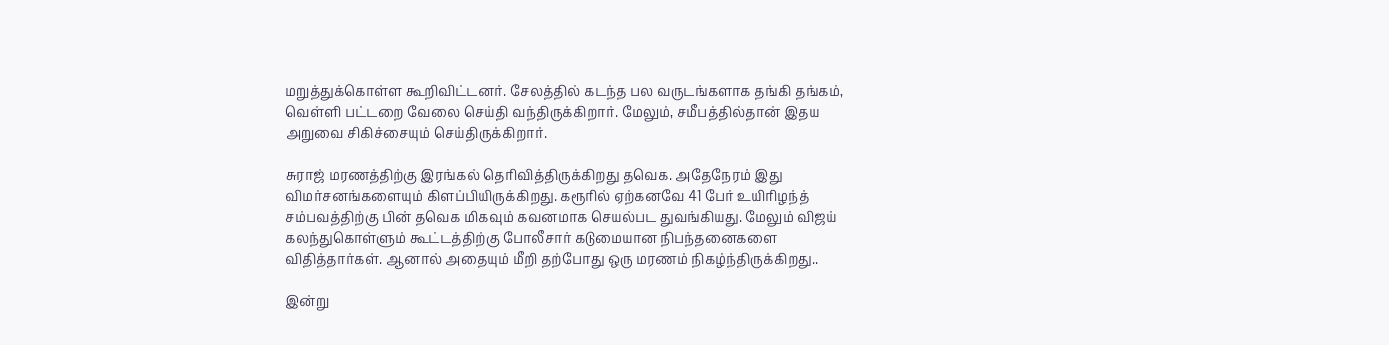மறுத்துக்கொள்ள கூறிவிட்டனர். சேலத்தில் கடந்த பல வருடங்களாக தங்கி தங்கம், வெள்ளி பட்டறை வேலை செய்தி வந்திருக்கிறார். மேலும், சமீபத்தில்தான் இதய அறுவை சிகிச்சையும் செய்திருக்கிறார்.

சுராஜ் மரணத்திற்கு இரங்கல் தெரிவித்திருக்கிறது தவெக. அதேநேரம் இது விமர்சனங்களையும் கிளப்பியிருக்கிறது. கரூரில் ஏற்கனவே 41 பேர் உயிரிழந்த் சம்பவத்திற்கு பின் தவெக மிகவும் கவனமாக செயல்பட துவங்கியது. மேலும் விஜய் கலந்துகொள்ளும் கூட்டத்திற்கு போலீசார் கடுமையான நிபந்தனைகளை விதித்தார்கள். ஆனால் அதையும் மீறி தற்போது ஒரு மரணம் நிகழ்ந்திருக்கிறது..

இன்று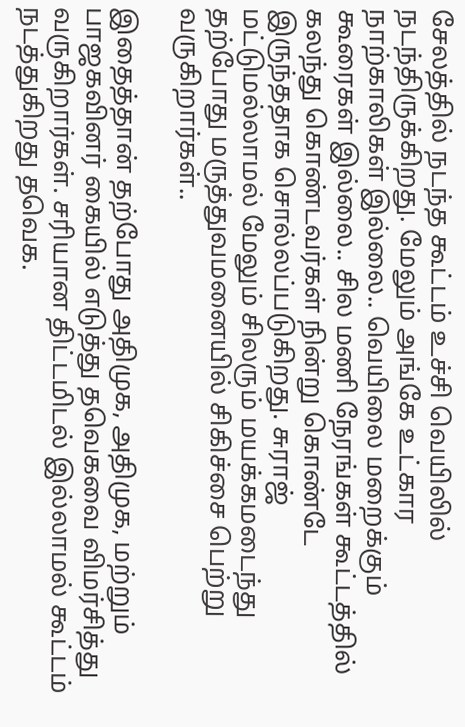சேலத்தில் நடந்த கூட்டம் உச்சி வெயிலில் நடந்திருக்கிறது. மேலும் அங்கே உட்கார நாற்காலிகள் இல்லை.. வெயிலை மறைக்கும் கூரைகள் இல்லை.. சில மணி நேரங்கள் கூட்டத்தில் கலந்து கொண்டவர்கள் நின்று கொண்டே இருந்ததாக சொல்லப்படுகிறது. சுராஜ் மட்டுமல்லாமல் மேலும் சிலரும் மயக்கமடைந்து தற்போது மருத்துவமனையில் சிகிச்சை பெற்று வருகிறார்கள்..

இதைத்தான் தற்போது அதிமுக, அதிமுக, மற்றும் பாஜகவினர் கையில் எடுத்து தவெகவை விமர்சித்து வருகிறார்கள். சரியான திட்டமிடல் இல்லாமல் கூட்டம் நடத்துகிறது தவெக.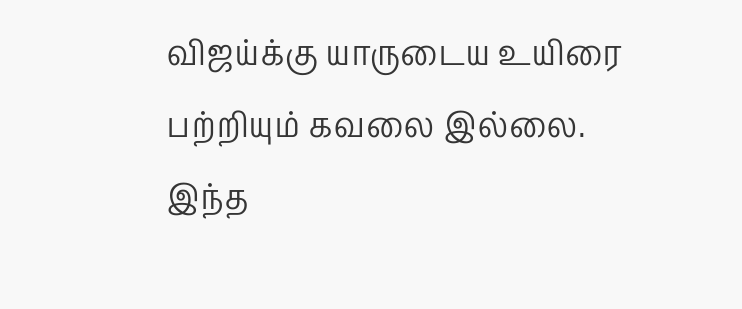விஜய்க்கு யாருடைய உயிரை பற்றியும் கவலை இல்லை. இந்த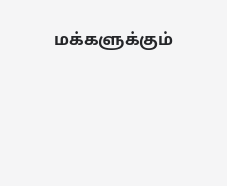மக்களுக்கும்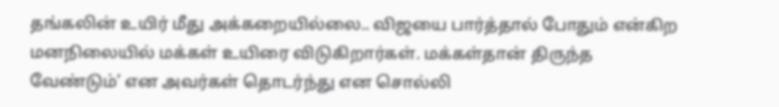தங்கலின் உயிர் மீது அக்கறையில்லை.. விஜயை பார்த்தால் போதும் என்கிற மனநிலையில் மக்கள் உயிரை விடுகிறார்கள். மக்கள்தான் திருந்த வேண்டும்’ என அவர்கள் தொடர்ந்து என சொல்லி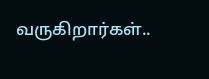வருகிறார்கள்..